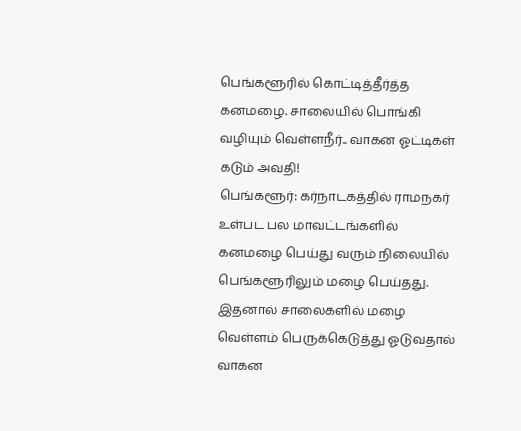பெங்களூரில் கொட்டித்தீர்த்த கனமழை. சாலையில் பொங்கி வழியும் வெள்ளநீர்.. வாகன ஓட்டிகள் கடும் அவதி!
பெங்களூர்: கர்நாடகத்தில் ராமநகர் உள்பட பல மாவட்டங்களில் கனமழை பெய்து வரும் நிலையில் பெங்களூரிலும் மழை பெய்தது. இதனால் சாலைகளில் மழை வெள்ளம் பெருக்கெடுத்து ஓடுவதால் வாகன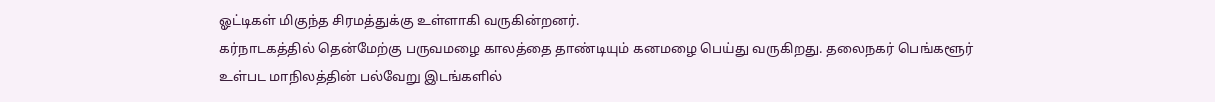ஓட்டிகள் மிகுந்த சிரமத்துக்கு உள்ளாகி வருகின்றனர்.
கர்நாடகத்தில் தென்மேற்கு பருவமழை காலத்தை தாண்டியும் கனமழை பெய்து வருகிறது. தலைநகர் பெங்களூர் உள்பட மாநிலத்தின் பல்வேறு இடங்களில்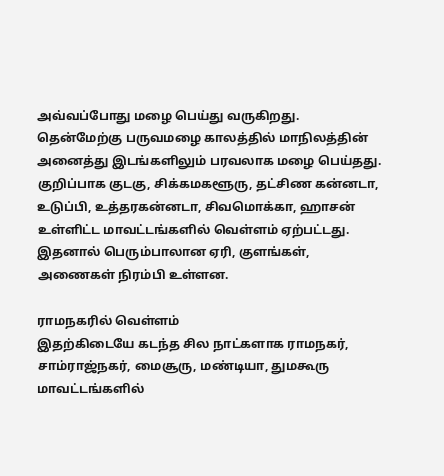அவ்வப்போது மழை பெய்து வருகிறது.
தென்மேற்கு பருவமழை காலத்தில் மாநிலத்தின் அனைத்து இடங்களிலும் பரவலாக மழை பெய்தது. குறிப்பாக குடகு, சிக்கமகளூரு, தட்சிண கன்னடா, உடுப்பி, உத்தரகன்னடா, சிவமொக்கா, ஹாசன் உள்ளிட்ட மாவட்டங்களில் வெள்ளம் ஏற்பட்டது. இதனால் பெரும்பாலான ஏரி, குளங்கள், அணைகள் நிரம்பி உள்ளன.

ராமநகரில் வெள்ளம்
இதற்கிடையே கடந்த சில நாட்களாக ராமநகர், சாம்ராஜ்நகர், மைசூரு, மண்டியா, துமகூரு மாவட்டங்களில்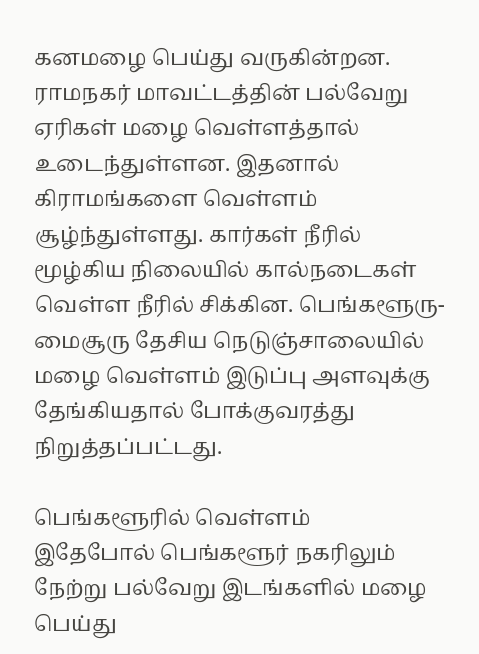கனமழை பெய்து வருகின்றன. ராமநகர் மாவட்டத்தின் பல்வேறு ஏரிகள் மழை வெள்ளத்தால் உடைந்துள்ளன. இதனால் கிராமங்களை வெள்ளம் சூழ்ந்துள்ளது. கார்கள் நீரில் மூழ்கிய நிலையில் கால்நடைகள் வெள்ள நீரில் சிக்கின. பெங்களூரு-மைசூரு தேசிய நெடுஞ்சாலையில் மழை வெள்ளம் இடுப்பு அளவுக்கு தேங்கியதால் போக்குவரத்து நிறுத்தப்பட்டது.

பெங்களூரில் வெள்ளம்
இதேபோல் பெங்களூர் நகரிலும் நேற்று பல்வேறு இடங்களில் மழை பெய்து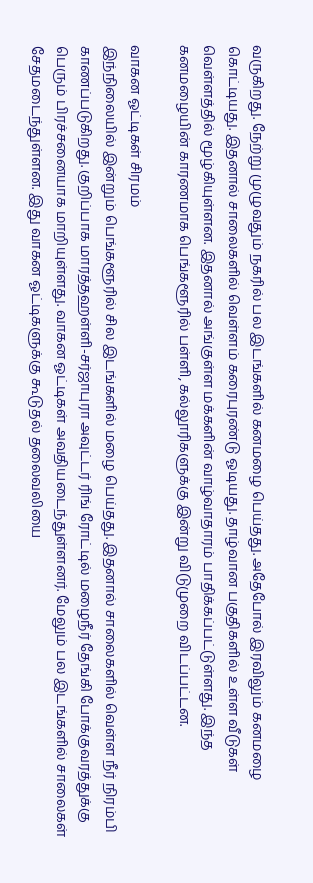வருகிறது. நேற்று முழுவதும் நகரில் பல இடங்களில் கனமழை பெய்தது. அதேபோல் இரவிலும் கனமழை கொட்டியது. இதனால் சாலைகளில் வெள்ளம் கரைபுரண்டு ஓடியது. தாழ்வான பகுதிகளில் உள்ள வீடுகள் வெள்ளத்தில் மூழ்கியுள்ளன. இதனால் அங்குள்ள மக்களின் வாழ்வாதாரம் பாதிக்கப்பட்டுள்ளது. இந்த கனமழையின் காரணமாக பெங்களூரில் பள்ளி, கல்லூரிகளுக்கு இன்று விடுமுறை விடப்பட்டன.

வாகன ஓட்டிகள் சிரமம்
இந்நிலையில் இன்றும் பெங்களூரில் சில இடங்களில் மழை பெய்தது. இதனால் சாலைகளில் வெள்ள நீர் நிரம்பி காணப்படுகிறது. குறிப்பாக மாரத்தஹள்ளி-சர்ஜாபுரா அவுட்டர் ரிங் ரோட்டில் மழைநீர் தேங்கி போக்குவரத்துக்கு பெரும் பிரச்சனையாக மாறியுள்ளது. வாகன ஓட்டிகள் அவதியடைந்துள்ளனர். மேலும் பல இடங்களில் சாலைகள் சேதமடைந்துள்ளன. இது வாகன ஓட்டிகளுக்கு கூடுதல் தலைவலியை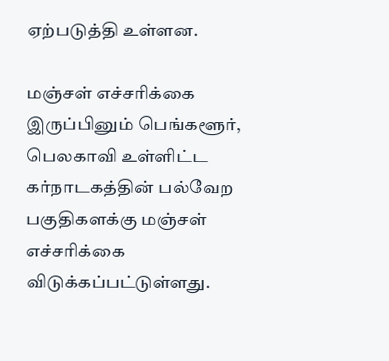ஏற்படுத்தி உள்ளன.

மஞ்சள் எச்சரிக்கை
இருப்பினும் பெங்களூர், பெலகாவி உள்ளிட்ட கர்நாடகத்தின் பல்வேற பகுதிகளக்கு மஞ்சள் எச்சரிக்கை விடுக்கப்பட்டுள்ளது.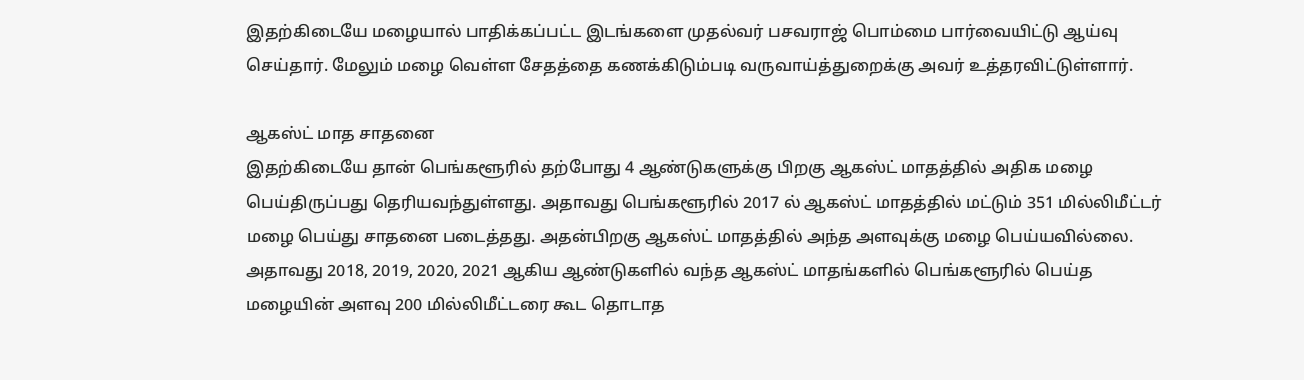இதற்கிடையே மழையால் பாதிக்கப்பட்ட இடங்களை முதல்வர் பசவராஜ் பொம்மை பார்வையிட்டு ஆய்வு செய்தார். மேலும் மழை வெள்ள சேதத்தை கணக்கிடும்படி வருவாய்த்துறைக்கு அவர் உத்தரவிட்டுள்ளார்.

ஆகஸ்ட் மாத சாதனை
இதற்கிடையே தான் பெங்களூரில் தற்போது 4 ஆண்டுகளுக்கு பிறகு ஆகஸ்ட் மாதத்தில் அதிக மழை பெய்திருப்பது தெரியவந்துள்ளது. அதாவது பெங்களூரில் 2017 ல் ஆகஸ்ட் மாதத்தில் மட்டும் 351 மில்லிமீட்டர் மழை பெய்து சாதனை படைத்தது. அதன்பிறகு ஆகஸ்ட் மாதத்தில் அந்த அளவுக்கு மழை பெய்யவில்லை. அதாவது 2018, 2019, 2020, 2021 ஆகிய ஆண்டுகளில் வந்த ஆகஸ்ட் மாதங்களில் பெங்களூரில் பெய்த மழையின் அளவு 200 மில்லிமீட்டரை கூட தொடாத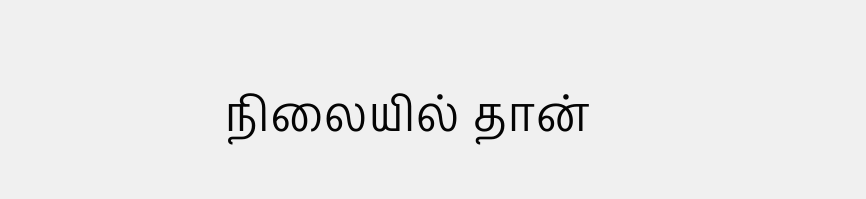நிலையில் தான்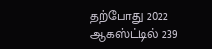தற்போது 2022 ஆகஸ்ட்டில் 239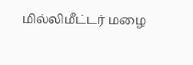மில்லிமீட்டர் மழை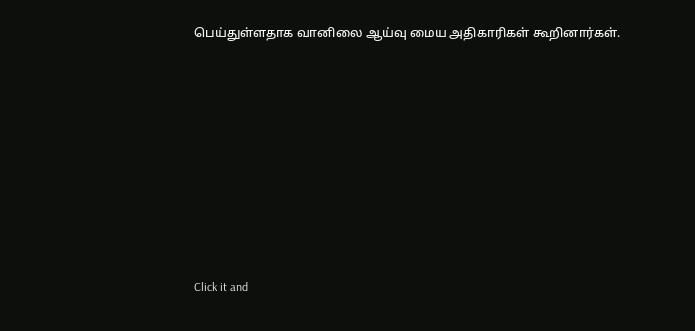பெய்துள்ளதாக வானிலை ஆய்வு மைய அதிகாரிகள் கூறினார்கள்.












Click it and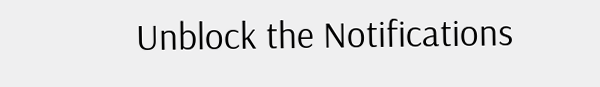Unblock the Notifications